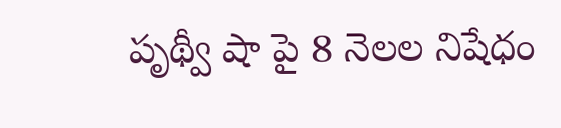పృథ్వీ షా పై 8 నెలల నిషేధం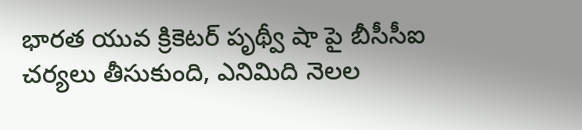భారత యువ క్రికెటర్ పృథ్వీ షా పై బీసీసీఐ చర్యలు తీసుకుంది, ఎనిమిది నెలల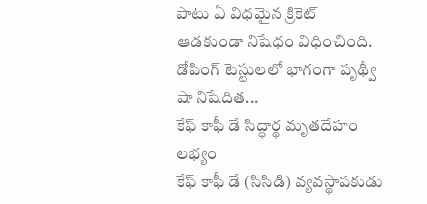పాటు ఏ విధమైన క్రికెట్ ఆడకుండా నిషేధం విధించింది. డోపింగ్ టెస్టులలో భాగంగా పృథ్వీ షా నిషేదిత...
కేఫ్ కాఫీ డే సిద్ధార్థ మృతదేహం లభ్యం
కేఫ్ కాఫీ డే (సిసిడి) వ్యవస్థాపకుడు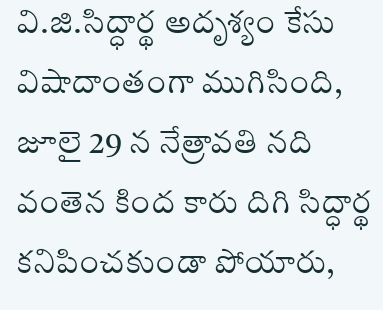వి.జి.సిద్ధార్థ అదృశ్యం కేసు విషాదాంతంగా ముగిసింది, జూలై 29 న నేత్రావతి నది వంతెన కింద కారు దిగి సిద్ధార్థ కనిపించకుండా పోయారు,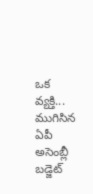ఒక వ్యక్తి...
ముగిసిన ఏపీ అసెంబ్లీ బడ్జెట్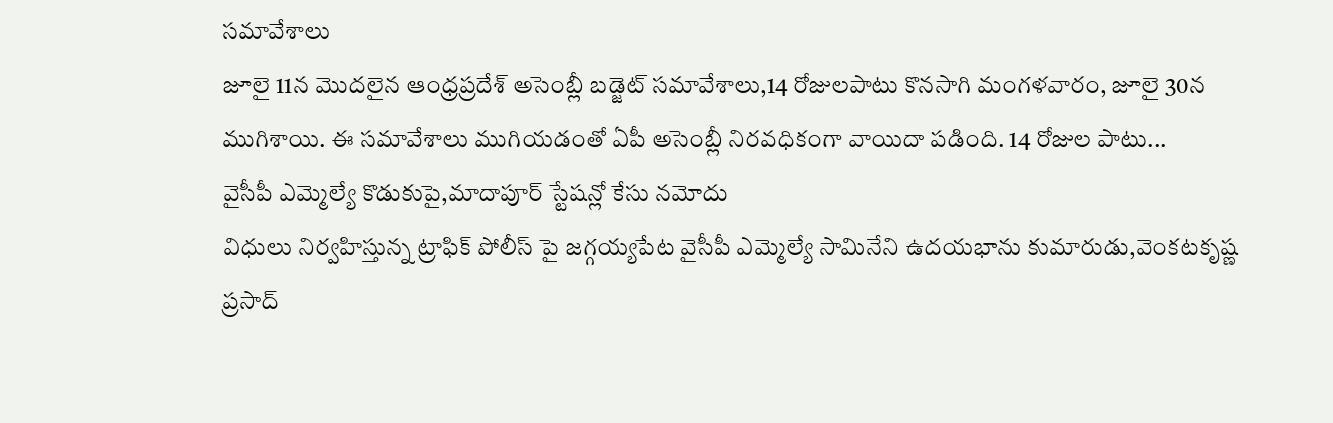సమావేశాలు
జూలై 11న మొదలైన ఆంధ్రప్రదేశ్ అసెంబ్లీ బడ్జెట్ సమావేశాలు,14 రోజులపాటు కొనసాగి మంగళవారం, జూలై 30న ముగిశాయి. ఈ సమావేశాలు ముగియడంతో ఏపీ అసెంబ్లీ నిరవధికంగా వాయిదా పడింది. 14 రోజుల పాటు...
వైసీపీ ఎమ్మెల్యే కొడుకుపై,మాదాపూర్ స్టేషన్లో కేసు నమోదు
విధులు నిర్వహిస్తున్న ట్రాఫిక్ పోలీస్ పై జగ్గయ్యపేట వైసీపీ ఎమ్మెల్యే సామినేని ఉదయభాను కుమారుడు,వెంకటకృష్ణ ప్రసాద్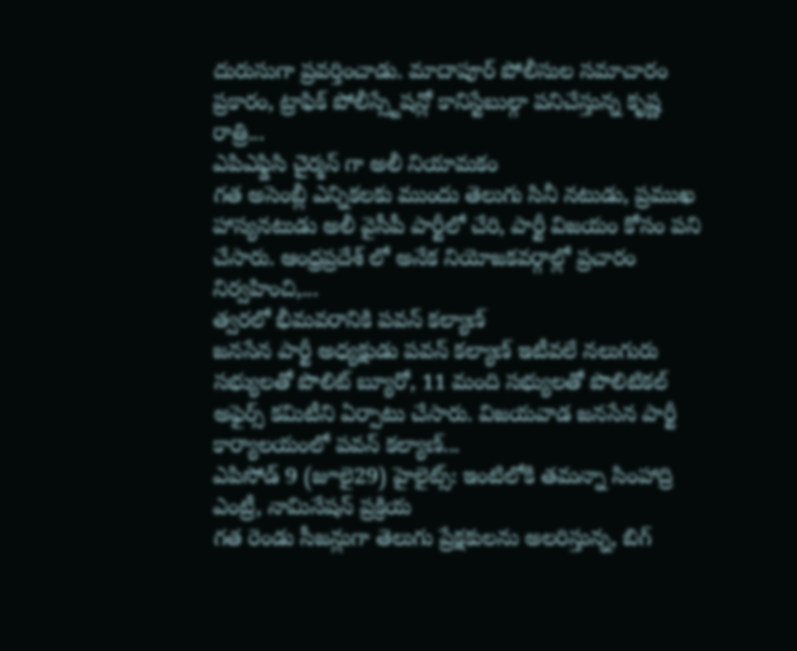దురుసుగా ప్రవర్తించాడు. మాదాపూర్ పోలీసుల సమాచారం ప్రకారం, ట్రాఫిక్ పోలీస్స్టేషన్లో కానిస్టేబుల్గా పనిచేస్తున్న కృష్ణ రాత్రి...
ఎపిఎఫ్డిసి చైర్మన్ గా అలీ నియామకం
గత అసెంబ్లీ ఎన్నికలకు ముందు తెలుగు సినీ నటుడు, ప్రముఖ హాస్యనటుడు అలీ వైసీపీ పార్టీలో చేరి, పార్టీ విజయం కోసం పని చేసారు. ఆంధ్రప్రదేశ్ లో అనేక నియోజకవర్గాల్లో ప్రచారం నిర్వహించి,...
త్వరలో భీమవరానికి పవన్ కల్యాణ్
జనసేన పార్టీ అధ్యక్షుడు పవన్ కల్యాణ్ ఇటీవలే నలుగురు సభ్యులతో పొలిట్ బ్యూరో, 11 మంది సభ్యులతో పొలిటికల్ అఫైర్స్ కమిటీని ఏర్పాటు చేసారు. విజయవాడ జనసేన పార్టీ కార్యాలయంలో పవన్ కల్యాణ్...
ఎపిసోడ్ 9 (జూలై29) హైలైట్స్: ఇంటిలోకి తమన్నా సింహాద్రి ఎంట్రీ, నామినేషన్ ప్రక్రియ
గత రెండు సీజన్లుగా తెలుగు ప్రేక్షకులను అలరిస్తున్న, బిగ్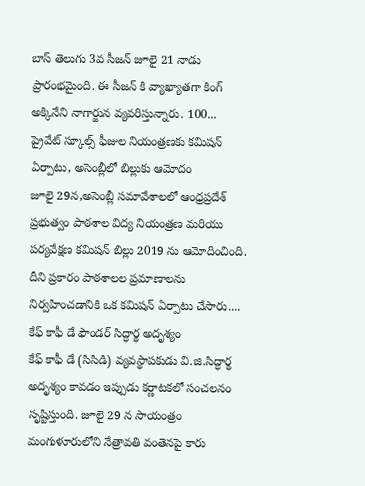బాస్ తెలుగు 3వ సీజన్ జూలై 21 నాడు ప్రారంభమైంది. ఈ సీజన్ కి వ్యాఖ్యాతగా కింగ్ అక్కినేని నాగార్జున వ్యవరిస్తున్నారు. 100...
ప్రైవేట్ స్కూల్స్ ఫీజుల నియంత్రణకు కమిషన్ ఏర్పాటు, అసెంబ్లీలో బిల్లుకు ఆమోదం
జూలై 29న,అసెంబ్లీ సమావేశాలలో ఆంధ్రప్రదేశ్ ప్రభుత్వం పాఠశాల విద్య నియంత్రణ మరియు పర్యవేక్షణ కమిషన్ బిల్లు 2019 ను ఆమోదించింది. దీని ప్రకారం పాఠశాలల ప్రమాణాలను నిర్వహించడానికి ఒక కమిషన్ ఏర్పాటు చేసారు....
కేఫ్ కాఫీ డే ఫౌండర్ సిద్ధార్థ అదృశ్యం
కేఫ్ కాఫీ డే (సిసిడి) వ్యవస్థాపకుడు వి.జి.సిద్ధార్థ అదృశ్యం కావడం ఇప్పుడు కర్ణాటకలో సంచలనం సృష్టిస్తుంది. జూలై 29 న సాయంత్రం మంగుళూరులోని నేత్రావతి వంతెనపై కారు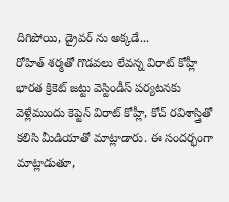దిగిపోయి, డ్రైవర్ ను అక్కడే...
రోహిత్ శర్మతో గొడవలు లేవన్న విరాట్ కోహ్లీ
భారత క్రికెట్ జట్టు వెస్టిండీస్ పర్యటనకు వెళ్లేముందు కెప్టెన్ విరాట్ కోహ్లీ, కోచ్ రవిశాస్త్రితో కలిసి మీడియాతో మాట్లాడారు. ఈ సందర్భంగా మాట్లాడుతూ,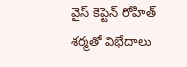వైస్ కెప్టెన్ రోహిత్ శర్మతో విభేదాలు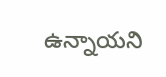ఉన్నాయని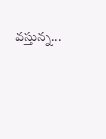వస్తున్న...